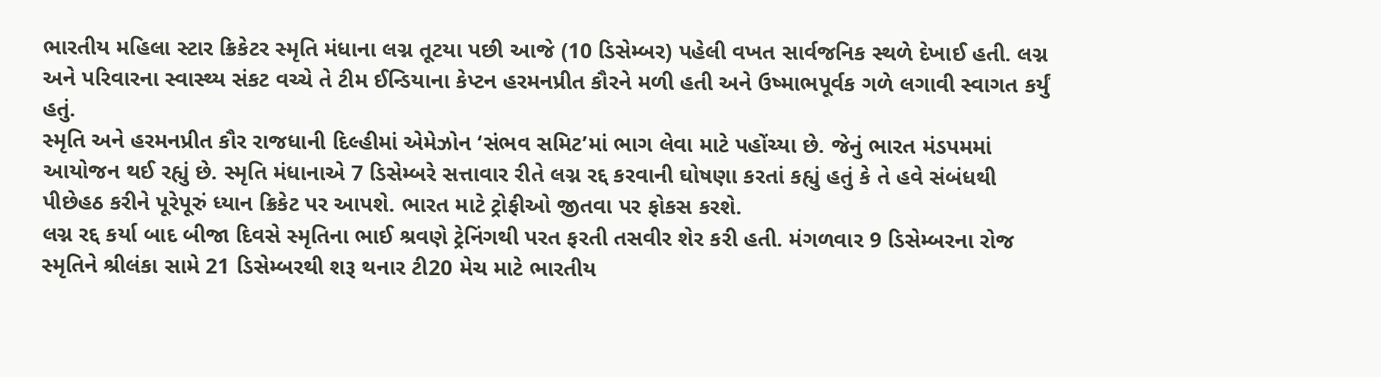ભારતીય મહિલા સ્ટાર ક્રિકેટર સ્મૃતિ મંધાના લગ્ન તૂટયા પછી આજે (10 ડિસેમ્બર) પહેલી વખત સાર્વજનિક સ્થળે દેખાઈ હતી. લગ્ન અને પરિવારના સ્વાસ્થ્ય સંકટ વચ્ચે તે ટીમ ઈન્ડિયાના કેપ્ટન હરમનપ્રીત કૌરને મળી હતી અને ઉષ્માભપૂર્વક ગળે લગાવી સ્વાગત કર્યું હતું.
સ્મૃતિ અને હરમનપ્રીત કૌર રાજધાની દિલ્હીમાં એમેઝોન ‘સંભવ સમિટ’માં ભાગ લેવા માટે પહોંચ્યા છે. જેનું ભારત મંડપમમાં આયોજન થઈ રહ્યું છે. સ્મૃતિ મંધાનાએ 7 ડિસેમ્બરે સત્તાવાર રીતે લગ્ન રદ્દ કરવાની ઘોષણા કરતાં કહ્યું હતું કે તે હવે સંબંધથી પીછેહઠ કરીને પૂરેપૂરું ધ્યાન ક્રિકેટ પર આપશે. ભારત માટે ટ્રોફીઓ જીતવા પર ફોકસ કરશે.
લગ્ન રદ્દ કર્યા બાદ બીજા દિવસે સ્મૃતિના ભાઈ શ્રવણે ટ્રેનિંગથી પરત ફરતી તસવીર શેર કરી હતી. મંગળવાર 9 ડિસેમ્બરના રોજ સ્મૃતિને શ્રીલંકા સામે 21 ડિસેમ્બરથી શરૂ થનાર ટી20 મેચ માટે ભારતીય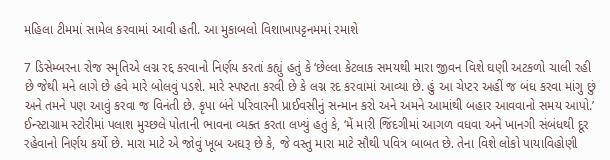મહિલા ટીમમાં સામેલ કરવામાં આવી હતી. આ મુકાબલો વિશાખાપટ્ટનમમાં રમાશે

7 ડિસેમ્બરના રોજ સ્મૃતિએ લગ્ન રદ્દ કરવાનો નિર્ણય કરતાં કહ્યું હતું કે ‘છેલ્લા કેટલાક સમયથી મારા જીવન વિશે ઘણી અટકળો ચાલી રહી છે જેથી મને લાગે છે હવે મારે બોલવું પડશે. મારે સ્પષ્ટતા કરવી છે કે લગ્ન રદ કરવામાં આવ્યા છે. હું આ ચેપ્ટર અહીં જ બંધ કરવા માંગુ છું અને તમને પણ આવું કરવા જ વિનંતી છે. કૃપા બંને પરિવારની પ્રાઈવસીનું સન્માન કરો અને અમને આમાંથી બહાર આવવાનો સમય આપો.’
ઈન્સ્ટાગ્રામ સ્ટોરીમાં પલાશ મુચ્છલે પોતાની ભાવના વ્યક્ત કરતા લખ્યું હતું કે, ‘મેં મારી જિંદગીમાં આગળ વધવા અને ખાનગી સંબંધથી દૂર રહેવાનો નિર્ણય કર્યો છે. મારા માટે એ જોવું ખૂબ અઘરૂ છે કે, જે વસ્તુ મારા માટે સૌથી પવિત્ર બાબત છે. તેના વિશે લોકો પાયાવિહોણી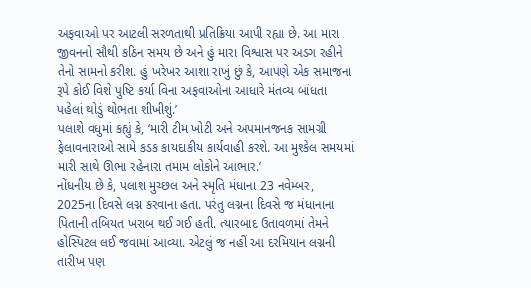અફવાઓ પર આટલી સરળતાથી પ્રતિક્રિયા આપી રહ્યા છે. આ મારા જીવનનો સૌથી કઠિન સમય છે અને હું મારા વિશ્વાસ પર અડગ રહીને તેનો સામનો કરીશ. હું ખરેખર આશા રાખું છું કે, આપણે એક સમાજના રૂપે કોઈ વિશે પુષ્ટિ કર્યા વિના અફવાઓના આધારે મંતવ્ય બાંધતા પહેલાં થોડું થોભતા શીખીશું.’
પલાશે વધુમાં કહ્યું કે, ‘મારી ટીમ ખોટી અને અપમાનજનક સામગ્રી ફેલાવનારાઓ સામે કડક કાયદાકીય કાર્યવાહી કરશે. આ મુશ્કેલ સમયમાં મારી સાથે ઊભા રહેનારા તમામ લોકોને આભાર.’
નોંધનીય છે કે, પલાશ મુચ્છલ અને સ્મૃતિ મંધાના 23 નવેમ્બર, 2025ના દિવસે લગ્ન કરવાના હતા. પરંતુ લગ્નના દિવસે જ મંધાનાના પિતાની તબિયત ખરાબ થઈ ગઈ હતી. ત્યારબાદ ઉતાવળમાં તેમને હોસ્પિટલ લઈ જવામાં આવ્યા. એટલું જ નહીં આ દરમિયાન લગ્નની તારીખ પણ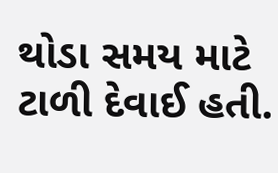થોડા સમય માટે ટાળી દેવાઈ હતી.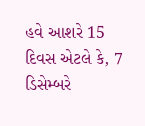હવે આશરે 15 દિવસ એટલે કે, 7 ડિસેમ્બરે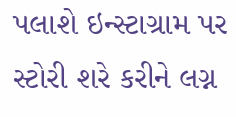પલાશે ઇન્સ્ટાગ્રામ પર સ્ટોરી શરે કરીને લગ્ન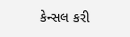કેન્સલ કરી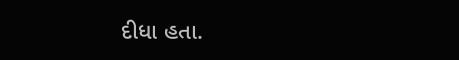દીધા હતા.